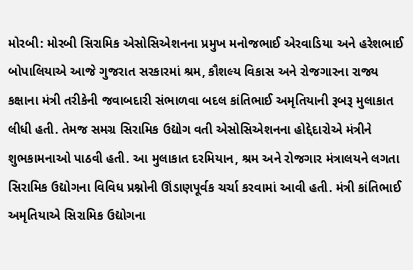મોરબી: મોરબી સિરામિક એસોસિએશનના પ્રમુખ મનોજભાઈ એરવાડિયા અને હરેશભાઈ બોપાલિયાએ આજે ગુજરાત સરકારમાં શ્રમ, કૌશલ્ય વિકાસ અને રોજગારના રાજ્ય કક્ષાના મંત્રી તરીકેની જવાબદારી સંભાળવા બદલ કાંતિભાઈ અમૃતિયાની રૂબરૂ મુલાકાત લીધી હતી. તેમજ સમગ્ર સિરામિક ઉદ્યોગ વતી એસોસિએશનના હોદ્દેદારોએ મંત્રીને શુભકામનાઓ પાઠવી હતી. આ મુલાકાત દરમિયાન, શ્રમ અને રોજગાર મંત્રાલયને લગતા સિરામિક ઉદ્યોગના વિવિધ પ્રશ્નોની ઊંડાણપૂર્વક ચર્ચા કરવામાં આવી હતી. મંત્રી કાંતિભાઈ અમૃતિયાએ સિરામિક ઉદ્યોગના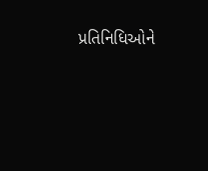પ્રતિનિધિઓને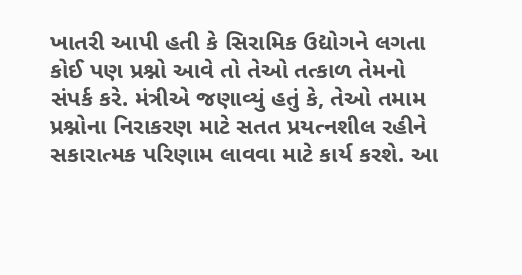ખાતરી આપી હતી કે સિરામિક ઉદ્યોગને લગતા કોઈ પણ પ્રશ્નો આવે તો તેઓ તત્કાળ તેમનો સંપર્ક કરે. મંત્રીએ જણાવ્યું હતું કે, તેઓ તમામ પ્રશ્નોના નિરાકરણ માટે સતત પ્રયત્નશીલ રહીને સકારાત્મક પરિણામ લાવવા માટે કાર્ય કરશે. આ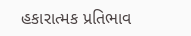હકારાત્મક પ્રતિભાવ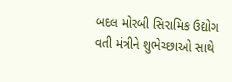બદલ મોરબી સિરામિક ઉદ્યોગ વતી મંત્રીને શુભેચ્છાઓ સાથે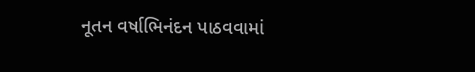નૂતન વર્ષાભિનંદન પાઠવવામાં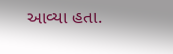આવ્યા હતા.